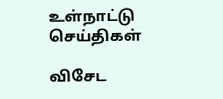உள்நாட்டு செய்திகள்

விசேட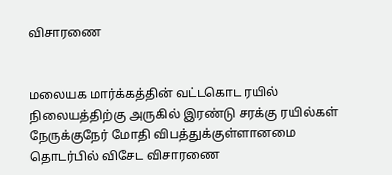விசாரணை


மலையக மார்க்கத்தின் வட்டகொட ரயில் நிலையத்திற்கு அருகில் இரண்டு சரக்கு ரயில்கள் நேருக்குநேர் மோதி விபத்துக்குள்ளானமை தொடர்பில் விசேட விசாரணை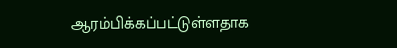ஆரம்பிக்கப்பட்டுள்ளதாக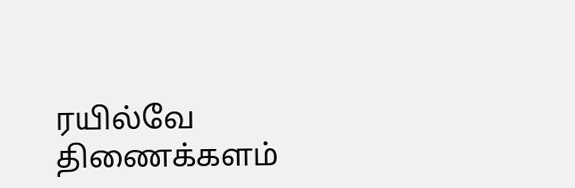ரயில்வே திணைக்களம்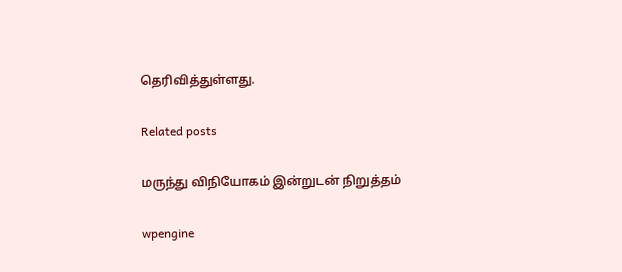தெரிவித்துள்ளது.

Related posts

மருந்து விநியோகம் இன்றுடன் நிறுத்தம்

wpengine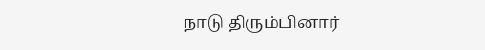நாடு திரும்பினார்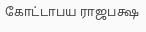கோட்டாபய ராஜபக்ஷ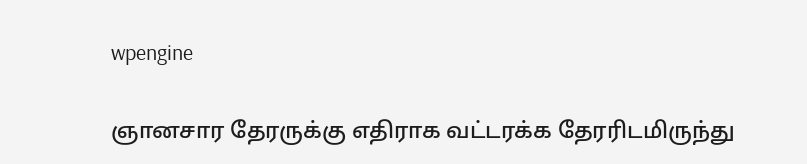wpengine

ஞானசார தேரருக்கு எதிராக வட்டரக்க தேரரிடமிருந்து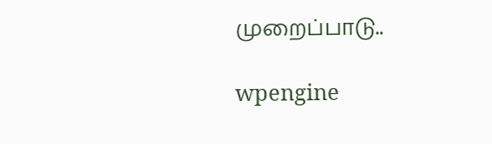முறைப்பாடு..

wpengine